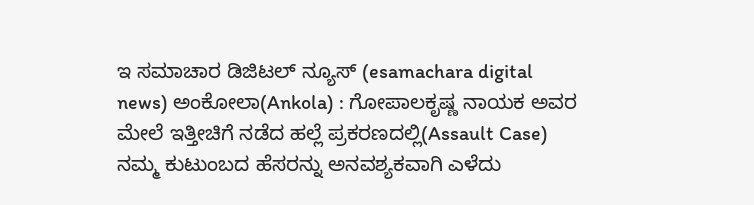ಇ ಸಮಾಚಾರ ಡಿಜಿಟಲ್ ನ್ಯೂಸ್ (esamachara digital news) ಅಂಕೋಲಾ(Ankola) : ಗೋಪಾಲಕೃಷ್ಣ ನಾಯಕ ಅವರ ಮೇಲೆ ಇತ್ತೀಚಿಗೆ ನಡೆದ ಹಲ್ಲೆ ಪ್ರಕರಣದಲ್ಲಿ(Assault Case) ನಮ್ಮ ಕುಟುಂಬದ ಹೆಸರನ್ನು ಅನವಶ್ಯಕವಾಗಿ ಎಳೆದು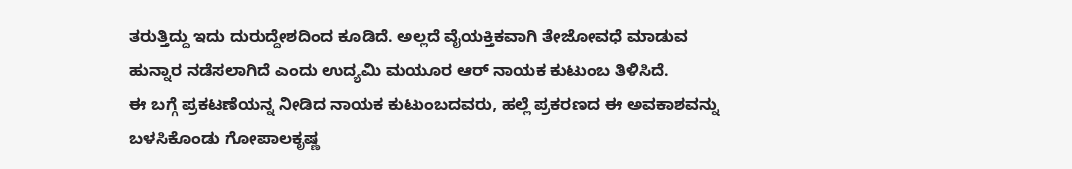ತರುತ್ತಿದ್ದು ಇದು ದುರುದ್ದೇಶದಿಂದ ಕೂಡಿದೆ. ಅಲ್ಲದೆ ವೈಯಕ್ತಿಕವಾಗಿ ತೇಜೋವಧೆ ಮಾಡುವ ಹುನ್ನಾರ ನಡೆಸಲಾಗಿದೆ ಎಂದು ಉದ್ಯಮಿ ಮಯೂರ ಆರ್ ನಾಯಕ ಕುಟುಂಬ ತಿಳಿಸಿದೆ.
ಈ ಬಗ್ಗೆ ಪ್ರಕಟಣೆಯನ್ನ ನೀಡಿದ ನಾಯಕ ಕುಟುಂಬದವರು, ಹಲ್ಲೆ ಪ್ರಕರಣದ ಈ ಅವಕಾಶವನ್ನು ಬಳಸಿಕೊಂಡು ಗೋಪಾಲಕೃಷ್ಣ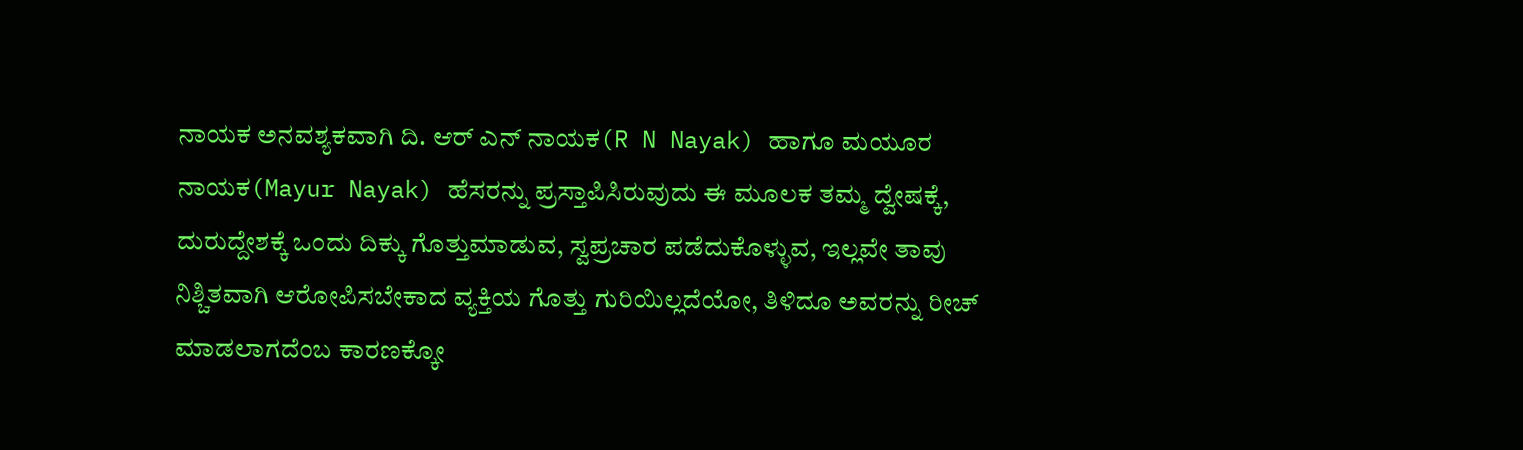ನಾಯಕ ಅನವಶ್ಯಕವಾಗಿ ದಿ. ಆರ್ ಎನ್ ನಾಯಕ(R N Nayak) ಹಾಗೂ ಮಯೂರ ನಾಯಕ(Mayur Nayak) ಹೆಸರನ್ನು ಪ್ರಸ್ತಾಪಿಸಿರುವುದು ಈ ಮೂಲಕ ತಮ್ಮ ದ್ವೇಷಕ್ಕೆ, ದುರುದ್ದೇಶಕ್ಕೆ ಒಂದು ದಿಕ್ಕು ಗೊತ್ತುಮಾಡುವ, ಸ್ವಪ್ರಚಾರ ಪಡೆದುಕೊಳ್ಳುವ, ಇಲ್ಲವೇ ತಾವು ನಿಶ್ಚಿತವಾಗಿ ಆರೋಪಿಸಬೇಕಾದ ವ್ಯಕ್ತಿಯ ಗೊತ್ತು ಗುರಿಯಿಲ್ಲದೆಯೋ, ತಿಳಿದೂ ಅವರನ್ನು ರೀಚ್ ಮಾಡಲಾಗದೆಂಬ ಕಾರಣಕ್ಕೋ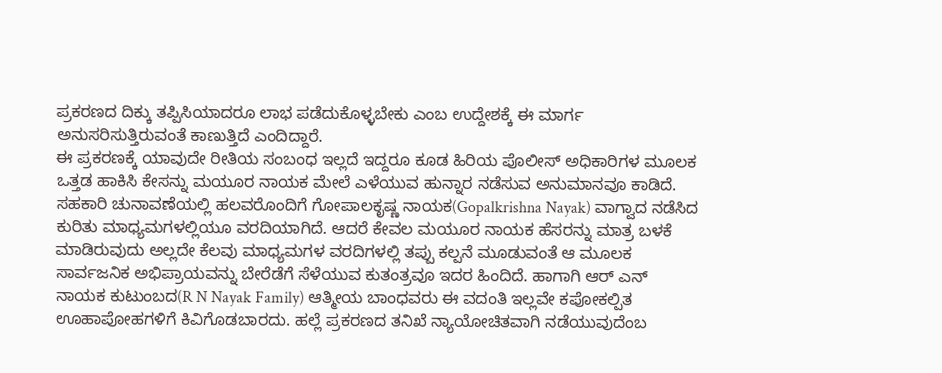ಪ್ರಕರಣದ ದಿಕ್ಕು ತಪ್ಪಿಸಿಯಾದರೂ ಲಾಭ ಪಡೆದುಕೊಳ್ಳಬೇಕು ಎಂಬ ಉದ್ದೇಶಕ್ಕೆ ಈ ಮಾರ್ಗ ಅನುಸರಿಸುತ್ತಿರುವಂತೆ ಕಾಣುತ್ತಿದೆ ಎಂದಿದ್ದಾರೆ.
ಈ ಪ್ರಕರಣಕ್ಕೆ ಯಾವುದೇ ರೀತಿಯ ಸಂಬಂಧ ಇಲ್ಲದೆ ಇದ್ದರೂ ಕೂಡ ಹಿರಿಯ ಪೊಲೀಸ್ ಅಧಿಕಾರಿಗಳ ಮೂಲಕ ಒತ್ತಡ ಹಾಕಿಸಿ ಕೇಸನ್ನು ಮಯೂರ ನಾಯಕ ಮೇಲೆ ಎಳೆಯುವ ಹುನ್ನಾರ ನಡೆಸುವ ಅನುಮಾನವೂ ಕಾಡಿದೆ. ಸಹಕಾರಿ ಚುನಾವಣೆಯಲ್ಲಿ ಹಲವರೊಂದಿಗೆ ಗೋಪಾಲಕೃಷ್ಣ ನಾಯಕ(Gopalkrishna Nayak) ವಾಗ್ವಾದ ನಡೆಸಿದ ಕುರಿತು ಮಾಧ್ಯಮಗಳಲ್ಲಿಯೂ ವರದಿಯಾಗಿದೆ. ಆದರೆ ಕೇವಲ ಮಯೂರ ನಾಯಕ ಹೆಸರನ್ನು ಮಾತ್ರ ಬಳಕೆ ಮಾಡಿರುವುದು ಅಲ್ಲದೇ ಕೆಲವು ಮಾಧ್ಯಮಗಳ ವರದಿಗಳಲ್ಲಿ ತಪ್ಪು ಕಲ್ಪನೆ ಮೂಡುವಂತೆ ಆ ಮೂಲಕ ಸಾರ್ವಜನಿಕ ಅಭಿಪ್ರಾಯವನ್ನು ಬೇರೆಡೆಗೆ ಸೆಳೆಯುವ ಕುತಂತ್ರವೂ ಇದರ ಹಿಂದಿದೆ. ಹಾಗಾಗಿ ಆರ್ ಎನ್ ನಾಯಕ ಕುಟುಂಬದ(R N Nayak Family) ಆತ್ಮೀಯ ಬಾಂಧವರು ಈ ವದಂತಿ ಇಲ್ಲವೇ ಕಪೋಕಲ್ಪಿತ ಊಹಾಪೋಹಗಳಿಗೆ ಕಿವಿಗೊಡಬಾರದು. ಹಲ್ಲೆ ಪ್ರಕರಣದ ತನಿಖೆ ನ್ಯಾಯೋಚಿತವಾಗಿ ನಡೆಯುವುದೆಂಬ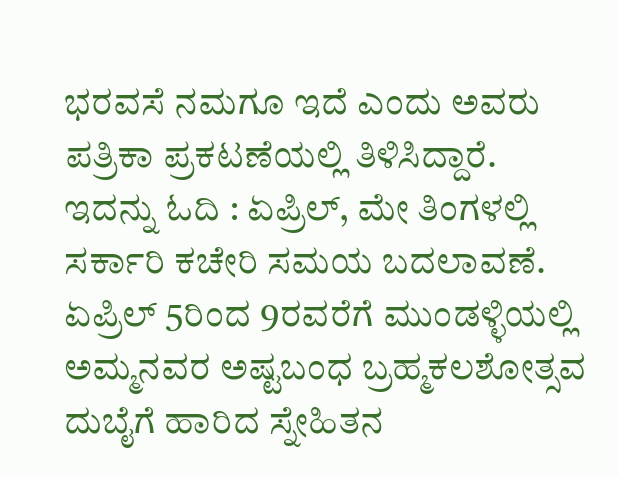ಭರವಸೆ ನಮಗೂ ಇದೆ ಎಂದು ಅವರು ಪತ್ರಿಕಾ ಪ್ರಕಟಣೆಯಲ್ಲಿ ತಿಳಿಸಿದ್ದಾರೆ.
ಇದನ್ನು ಓದಿ : ಏಪ್ರಿಲ್, ಮೇ ತಿಂಗಳಲ್ಲಿ ಸರ್ಕಾರಿ ಕಚೇರಿ ಸಮಯ ಬದಲಾವಣೆ.
ಏಪ್ರಿಲ್ 5ರಿಂದ 9ರವರೆಗೆ ಮುಂಡಳ್ಳಿಯಲ್ಲಿ ಅಮ್ಮನವರ ಅಷ್ಟಬಂಧ ಬ್ರಹ್ಮಕಲಶೋತ್ಸವ
ದುಬೈಗೆ ಹಾರಿದ ಸ್ನೇಹಿತನ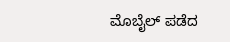ಮೊಬೈಲ್ ಪಡೆದ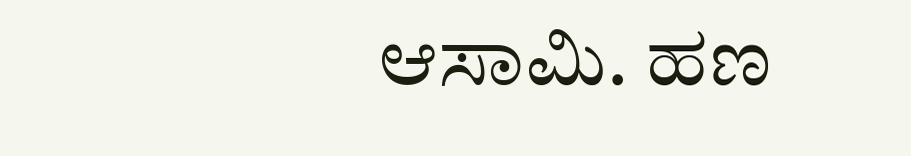ಆಸಾಮಿ. ಹಣ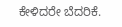ಕೇಳಿದರೇ ಬೆದರಿಕೆ.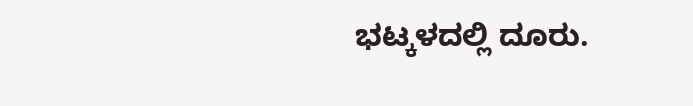ಭಟ್ಕಳದಲ್ಲಿ ದೂರು.